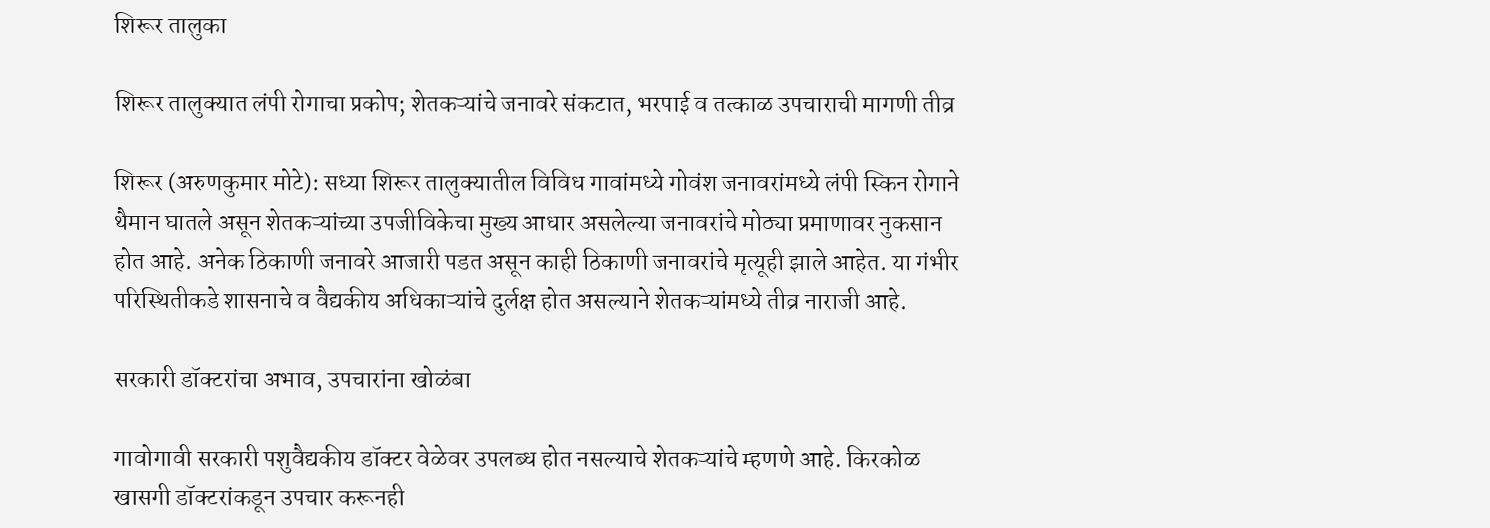शिरूर तालुका

शिरूर तालुक्यात लंपी रोगाचा प्रकोप; शेतकऱ्यांचे जनावरे संकटात, भरपाई व तत्काळ उपचाराची मागणी तीव्र

शिरूर (अरुणकुमार मोटे): सध्या शिरूर तालुक्यातील विविध गावांमध्ये गोवंश जनावरांमध्ये लंपी स्किन रोगाने थैमान घातले असून शेतकऱ्यांच्या उपजीविकेचा मुख्य आधार असलेल्या जनावरांचे मोठ्या प्रमाणावर नुकसान होत आहे. अनेक ठिकाणी जनावरे आजारी पडत असून काही ठिकाणी जनावरांचे मृत्यूही झाले आहेत. या गंभीर परिस्थितीकडे शासनाचे व वैद्यकीय अधिकाऱ्यांचे दुर्लक्ष होत असल्याने शेतकऱ्यांमध्ये तीव्र नाराजी आहे.

सरकारी डॉक्टरांचा अभाव, उपचारांना खोळंबा

गावोगावी सरकारी पशुवैद्यकीय डॉक्टर वेळेवर उपलब्ध होत नसल्याचे शेतकऱ्यांचे म्हणणे आहे. किरकोळ खासगी डॉक्टरांकडून उपचार करूनही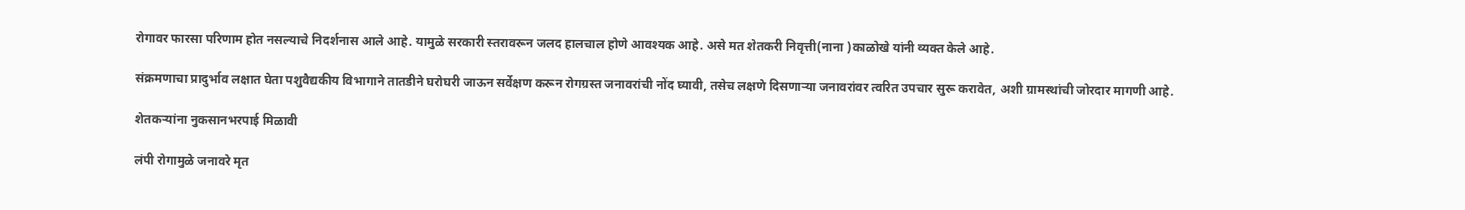रोगावर फारसा परिणाम होत नसल्याचे निदर्शनास आले आहे. यामुळे सरकारी स्तरावरून जलद हालचाल होणे आवश्यक आहे. असे मत शेतकरी निवृत्ती(नाना )काळोखे यांनी व्यक्त केले आहे.

संक्रमणाचा प्रादुर्भाव लक्षात घेता पशुवैद्यकीय विभागाने तातडीने घरोघरी जाऊन सर्वेक्षण करून रोगग्रस्त जनावरांची नोंद घ्यावी, तसेच लक्षणे दिसणाऱ्या जनावरांवर त्वरित उपचार सुरू करावेत, अशी ग्रामस्थांची जोरदार मागणी आहे.

शेतकऱ्यांना नुकसानभरपाई मिळावी

लंपी रोगामुळे जनावरे मृत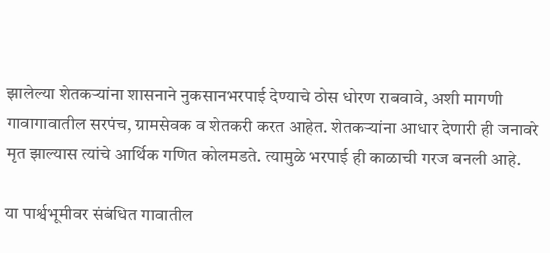झालेल्या शेतकऱ्यांना शासनाने नुकसानभरपाई देण्याचे ठोस धोरण राबवावे, अशी मागणी गावागावातील सरपंच, ग्रामसेवक व शेतकरी करत आहेत. शेतकऱ्यांना आधार देणारी ही जनावरे मृत झाल्यास त्यांचे आर्थिक गणित कोलमडते. त्यामुळे भरपाई ही काळाची गरज बनली आहे.

या पार्श्वभूमीवर संबंधित गावातील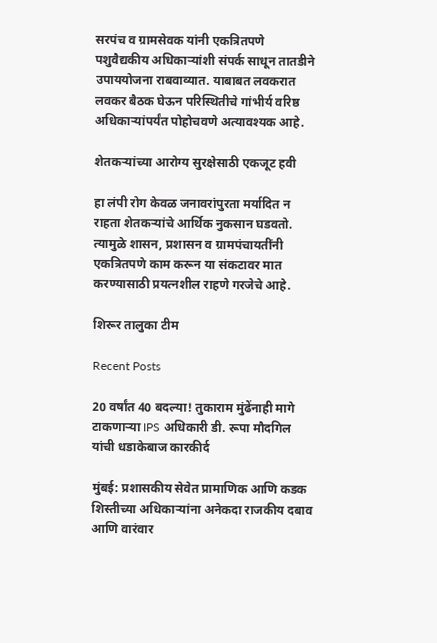सरपंच व ग्रामसेवक यांनी एकत्रितपणे पशुवैद्यकीय अधिकाऱ्यांशी संपर्क साधून तातडीने उपाययोजना राबवाव्यात. याबाबत लवकरात लवकर बैठक घेऊन परिस्थितीचे गांभीर्य वरिष्ठ अधिकाऱ्यांपर्यंत पोहोचवणे अत्यावश्यक आहे.

शेतकऱ्यांच्या आरोग्य सुरक्षेसाठी एकजूट हवी

हा लंपी रोग केवळ जनावरांपुरता मर्यादित न राहता शेतकऱ्यांचे आर्थिक नुकसान घडवतो. त्यामुळे शासन, प्रशासन व ग्रामपंचायतींनी एकत्रितपणे काम करून या संकटावर मात करण्यासाठी प्रयत्नशील राहणे गरजेचे आहे.

शिरूर तालुका टीम

Recent Posts

20 वर्षांत 40 बदल्या! तुकाराम मुंढेंनाही मागे टाकणाऱ्या IPS अधिकारी डी. रूपा मौदगिल यांची धडाकेबाज कारकीर्द

मुंबई: प्रशासकीय सेवेत प्रामाणिक आणि कडक शिस्तीच्या अधिकाऱ्यांना अनेकदा राजकीय दबाव आणि वारंवार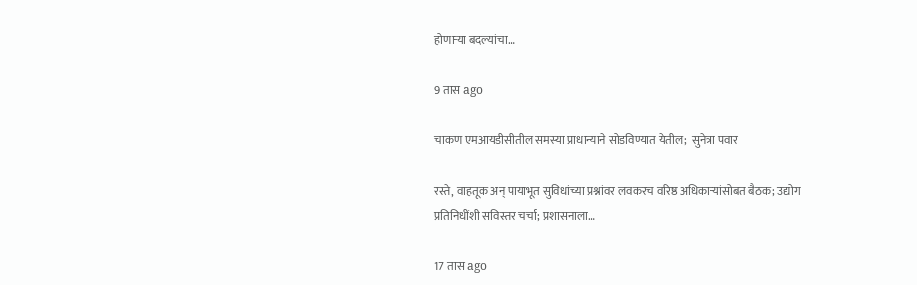होणाऱ्या बदल्यांचा…

9 तास ago

चाकण एमआयडीसीतील समस्या प्राधान्याने सोडविण्यात येतील;  सुनेत्रा पवार

रस्ते, वाहतूक अन् पायाभूत सुविधांच्या प्रश्नांवर लवकरच वरिष्ठ अधिकाऱ्यांसोबत बैठक; उद्योग प्रतिनिधींशी सविस्तर चर्चा; प्रशासनाला…

17 तास ago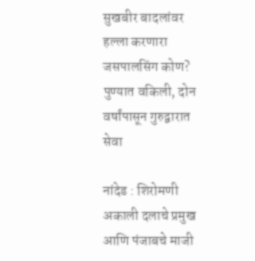सुखबीर बादलांवर हल्ला करणारा जसपालसिंग कोण? पुण्यात वकिली, दोन वर्षांपासून गुरुद्वारात सेवा

नांदेड : शिरोमणी अकाली दलाचे प्रमुख आणि पंजाबचे माजी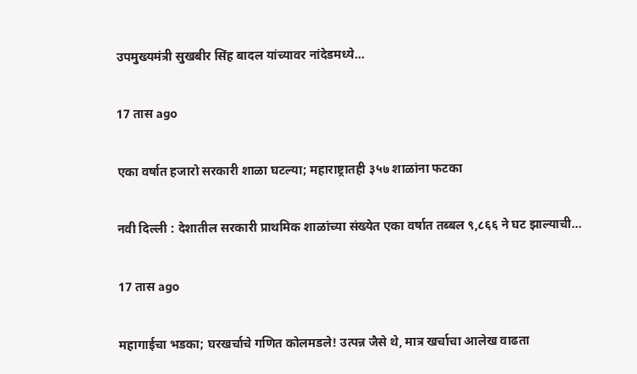उपमुख्यमंत्री सुखबीर सिंह बादल यांच्यावर नांदेडमध्ये…

17 तास ago

एका वर्षात हजारो सरकारी शाळा घटल्या; महाराष्ट्रातही ३५७ शाळांना फटका

नवी दिल्ली : देशातील सरकारी प्राथमिक शाळांच्या संख्येत एका वर्षात तब्बल ९,८६६ ने घट झाल्याची…

17 तास ago

महागाईचा भडका; घरखर्चाचे गणित कोलमडले! उत्पन्न जैसे थे, मात्र खर्चाचा आलेख वाढता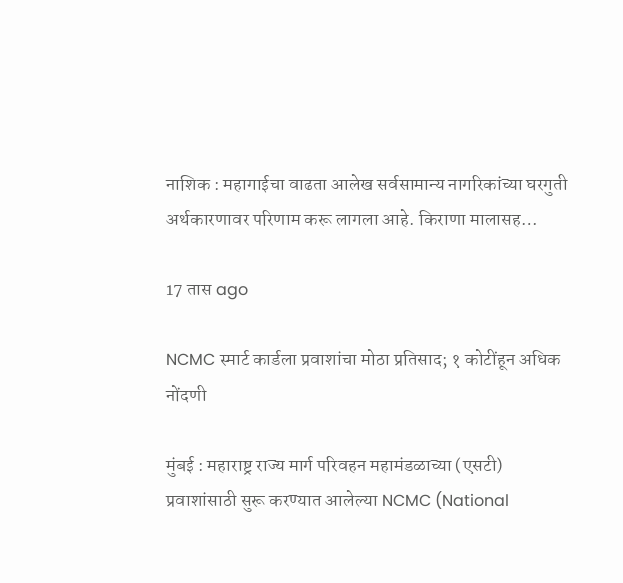नाशिक : महागाईचा वाढता आलेख सर्वसामान्य नागरिकांच्या घरगुती अर्थकारणावर परिणाम करू लागला आहे. किराणा मालासह…

17 तास ago

NCMC स्मार्ट कार्डला प्रवाशांचा मोठा प्रतिसाद; १ कोटींहून अधिक नोंदणी

मुंबई : महाराष्ट्र राज्य मार्ग परिवहन महामंडळाच्या (एसटी) प्रवाशांसाठी सुरू करण्यात आलेल्या NCMC (National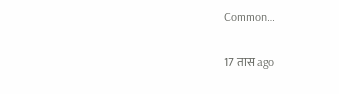Common…

17 तास ago